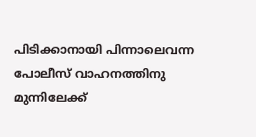പിടിക്കാനായി പിന്നാലെവന്ന പോലീസ് വാഹനത്തിനു മുന്നിലേക്ക്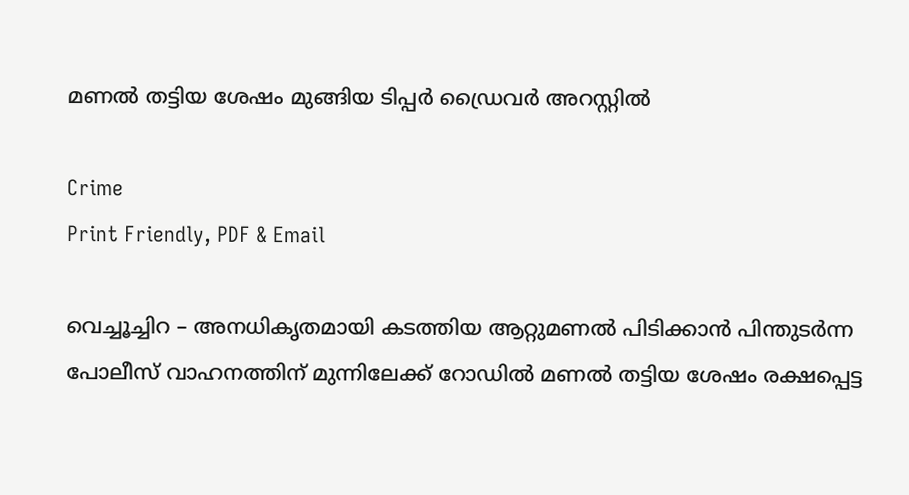മണൽ തട്ടിയ ശേഷം മുങ്ങിയ ടിപ്പർ ഡ്രൈവർ അറസ്റ്റിൽ

Crime
Print Friendly, PDF & Email

വെച്ചൂച്ചിറ – അനധികൃതമായി കടത്തിയ ആറ്റുമണൽ പിടിക്കാൻ പിന്തുടർന്ന പോലീസ് വാഹനത്തിന് മുന്നിലേക്ക് റോഡിൽ മണൽ തട്ടിയ ശേഷം രക്ഷപ്പെട്ട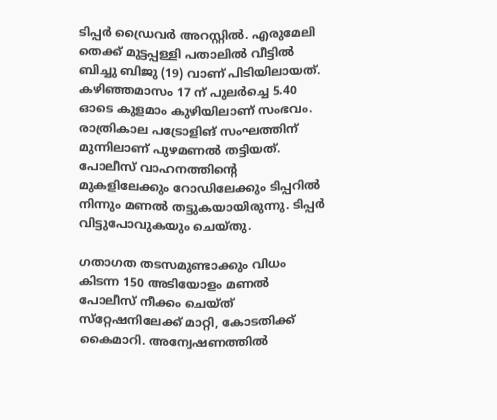ടിപ്പർ ഡ്രൈവർ അറസ്റ്റിൽ. എരുമേലി തെക്ക് മുട്ടപ്പള്ളി പതാലിൽ വീട്ടിൽ ബിച്ചു ബിജു (19) വാണ് പിടിയിലായത്. കഴിഞ്ഞമാസം 17 ന് പുലർച്ചെ 5.40 ഓടെ കുളമാം കുഴിയിലാണ് സംഭവം. രാത്രികാല പട്രോളിങ് സംഘത്തിന് മുന്നിലാണ് പുഴമണൽ തട്ടിയത്. പോലീസ് വാഹനത്തിന്റെ മുകളിലേക്കും റോഡിലേക്കും ടിപ്പറിൽ നിന്നും മണൽ തട്ടുകയായിരുന്നു. ടിപ്പർ വിട്ടുപോവുകയും ചെയ്തു.

ഗതാഗത തടസമുണ്ടാക്കും വിധം കിടന്ന 150 അടിയോളം മണൽ പോലീസ് നീക്കം ചെയ്ത് സ്‌റ്റേഷനിലേക്ക് മാറ്റി, കോടതിക്ക് കൈമാറി. അന്വേഷണത്തിൽ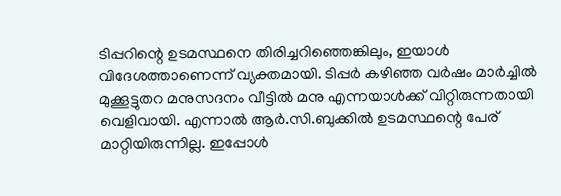ടിപ്പറിന്റെ ഉടമസ്ഥനെ തിരിച്ചറിഞ്ഞെങ്കിലും, ഇയാൾ വിദേശത്താണെന്ന് വ്യക്തമായി. ടിപ്പർ കഴിഞ്ഞ വർഷം മാർച്ചിൽ മുക്കൂട്ടുതറ മനുസദനം വീട്ടിൽ മനു എന്നയാൾക്ക് വിറ്റിരുന്നതായി വെളിവായി. എന്നാൽ ആർ.സി.ബുക്കിൽ ഉടമസ്ഥന്റെ പേര് മാറ്റിയിരുന്നില്ല. ഇപ്പോൾ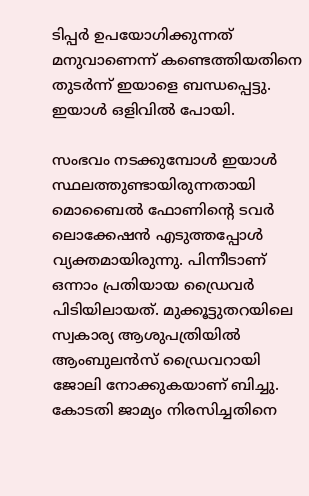ടിപ്പർ ഉപയോഗിക്കുന്നത് മനുവാണെന്ന് കണ്ടെത്തിയതിനെ തുടർന്ന് ഇയാളെ ബന്ധപ്പെട്ടു. ഇയാൾ ഒളിവിൽ പോയി.

സംഭവം നടക്കുമ്പോൾ ഇയാൾ സ്ഥലത്തുണ്ടായിരുന്നതായി മൊബൈൽ ഫോണിന്റെ ടവർ ലൊക്കേഷൻ എടുത്തപ്പോൾ വ്യക്തമായിരുന്നു. പിന്നീടാണ് ഒന്നാം പ്രതിയായ ഡ്രൈവർ പിടിയിലായത്. മുക്കൂട്ടുതറയിലെ സ്വകാര്യ ആശുപത്രിയിൽ ആംബുലൻസ് ഡ്രൈവറായി ജോലി നോക്കുകയാണ് ബിച്ചു. കോടതി ജാമ്യം നിരസിച്ചതിനെ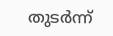തുടർന്ന്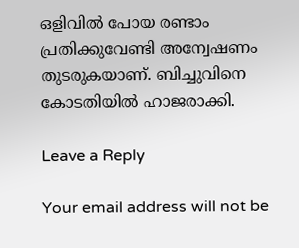ഒളിവിൽ പോയ രണ്ടാം പ്രതിക്കുവേണ്ടി അന്വേഷണം തുടരുകയാണ്. ബിച്ചുവിനെ കോടതിയിൽ ഹാജരാക്കി.

Leave a Reply

Your email address will not be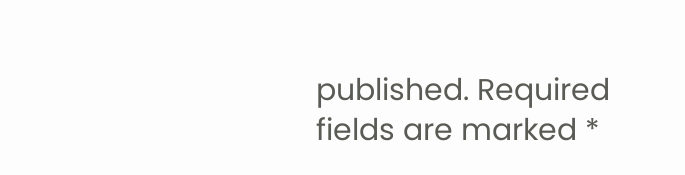published. Required fields are marked *